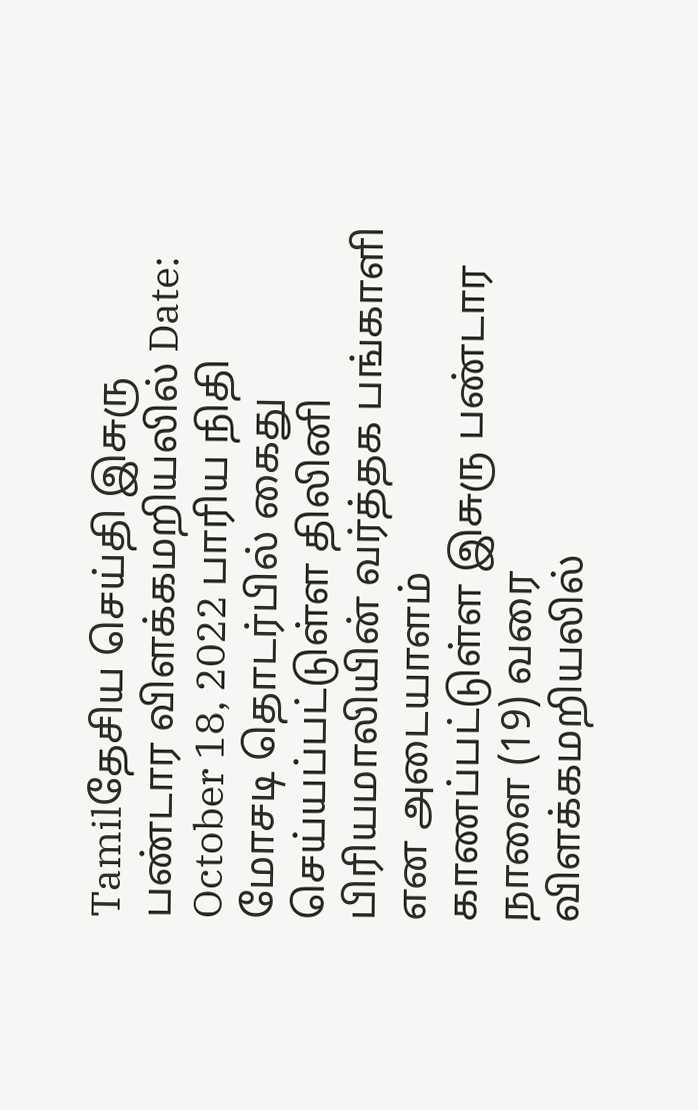Tamilதேசிய செய்தி இசுரு பண்டார விளக்கமறியலில் Date: October 18, 2022 பாரிய நிதி மோசடி தொடர்பில் கைது செய்யப்பட்டுள்ள திலினி பிரியமாலியின் வர்த்தக பங்காளி என அடையாளம் காணப்பட்டுள்ள இசுரு பண்டார நாளை (19) வரை விளக்கமறியலில்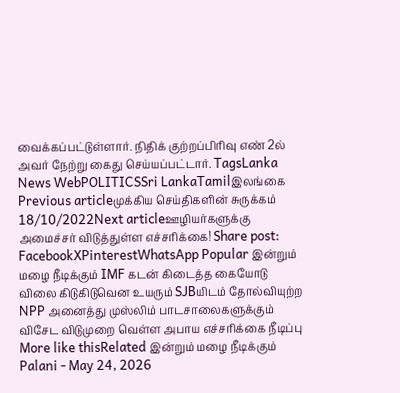வைக்கப்பட்டுள்ளார். நிதிக் குற்றப்பிரிவு எண் 2ல் அவர் நேற்று கைது செய்யப்பட்டார். TagsLanka News WebPOLITICSSri LankaTamilஇலங்கை Previous articleமுக்கிய செய்திகளின் சுருக்கம் 18/10/2022Next articleஊழியர்களுக்கு அமைச்சர் விடுத்துள்ள எச்சரிக்கை! Share post: FacebookXPinterestWhatsApp Popular இன்றும் மழை நீடிக்கும் IMF கடன் கிடைத்த கையோடு விலை கிடுகிடுவென உயரும் SJBயிடம் தோல்வியுற்ற NPP அனைத்து முஸ்லிம் பாடசாலைகளுக்கும் விசேட விடுமுறை வெள்ள அபாய எச்சரிக்கை நீடிப்பு More like thisRelated இன்றும் மழை நீடிக்கும் Palani - May 24, 2026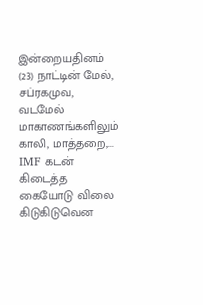இன்றையதினம் (23) நாட்டின் மேல், சப்ரகமுவ, வடமேல் மாகாணங்களிலும் காலி, மாத்தறை,... IMF கடன் கிடைத்த கையோடு விலை கிடுகிடுவென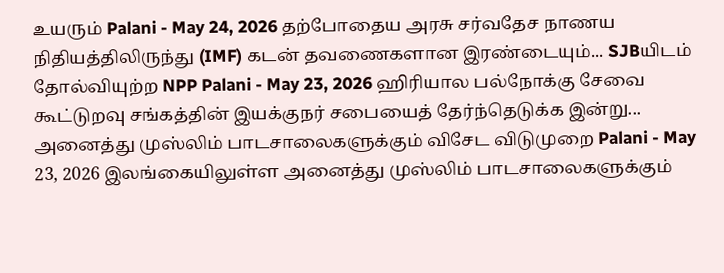உயரும் Palani - May 24, 2026 தற்போதைய அரசு சர்வதேச நாணய நிதியத்திலிருந்து (IMF) கடன் தவணைகளான இரண்டையும்... SJBயிடம் தோல்வியுற்ற NPP Palani - May 23, 2026 ஹிரியால பல்நோக்கு சேவை கூட்டுறவு சங்கத்தின் இயக்குநர் சபையைத் தேர்ந்தெடுக்க இன்று... அனைத்து முஸ்லிம் பாடசாலைகளுக்கும் விசேட விடுமுறை Palani - May 23, 2026 இலங்கையிலுள்ள அனைத்து முஸ்லிம் பாடசாலைகளுக்கும்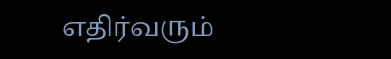எதிர்வரும்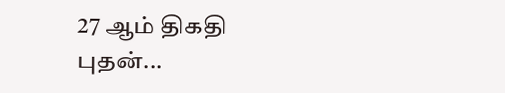27 ஆம் திகதி புதன்...